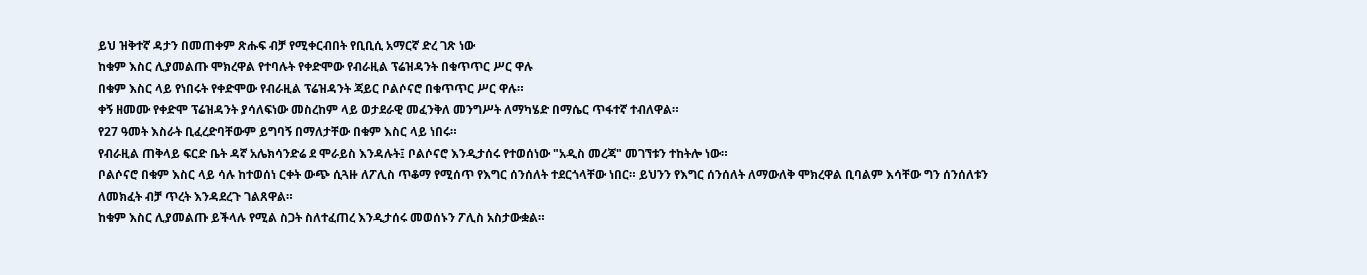ይህ ዝቅተኛ ዳታን በመጠቀም ጽሑፍ ብቻ የሚቀርብበት የቢቢሲ አማርኛ ድረ ገጽ ነው
ከቁም እስር ሊያመልጡ ሞክረዋል የተባሉት የቀድሞው የብራዚል ፕሬዝዳንት በቁጥጥር ሥር ዋሉ
በቁም እስር ላይ የነበሩት የቀድሞው የብራዚል ፕሬዝዳንት ጃይር ቦልሶናሮ በቁጥጥር ሥር ዋሉ።
ቀኝ ዘመሙ የቀድሞ ፕሬዝዳንት ያሳለፍነው መስረከም ላይ ወታደራዊ መፈንቅለ መንግሥት ለማካሄድ በማሴር ጥፋተኛ ተብለዋል።
የ27 ዓመት እስራት ቢፈረድባቸውም ይግባኝ በማለታቸው በቁም እስር ላይ ነበሩ።
የብራዚል ጠቅላይ ፍርድ ቤት ዳኛ አሌክሳንድሬ ደ ሞራይስ እንዳሉት፤ ቦልሶናሮ እንዲታሰሩ የተወሰነው "አዲስ መረጃ" መገኘቱን ተከትሎ ነው።
ቦልሶናሮ በቁም እስር ላይ ሳሉ ከተወሰነ ርቀት ውጭ ሲጓዙ ለፖሊስ ጥቆማ የሚሰጥ የእግር ሰንሰለት ተደርጎላቸው ነበር። ይህንን የእግር ሰንሰለት ለማውለቅ ሞክረዋል ቢባልም እሳቸው ግን ሰንሰለቱን ለመክፈት ብቻ ጥረት እንዳደረጉ ገልጸዋል።
ከቁም እስር ሊያመልጡ ይችላሉ የሚል ስጋት ስለተፈጠረ እንዲታሰሩ መወሰኑን ፖሊስ አስታውቋል።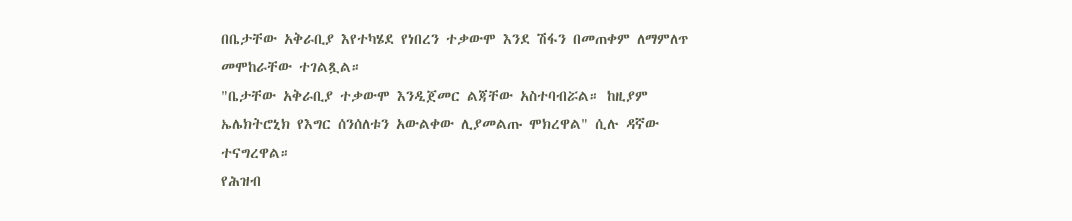በቤታቸው አቅራቢያ እየተካሄደ የነበረን ተቃውሞ እንደ ሽፋን በመጠቀም ለማምለጥ መሞከራቸው ተገልጿል።
"ቤታቸው አቅራቢያ ተቃውሞ እንዲጀመር ልጃቸው አስተባብሯል። ከዚያም ኤሌክትሮኒክ የእግር ሰንሰለቱን አውልቀው ሊያመልጡ ሞክረዋል" ሲሉ ዳኛው ተናግረዋል።
የሕዝብ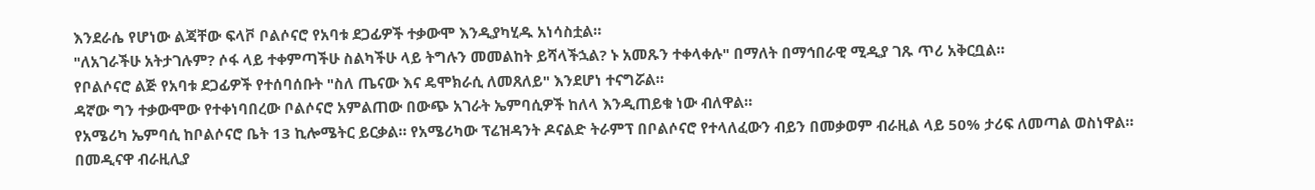እንደራሴ የሆነው ልጃቸው ፍላቮ ቦልሶናሮ የአባቱ ደጋፊዎች ተቃውሞ እንዲያካሂዱ አነሳስቷል።
"ለአገራችሁ አትታገሉም? ሶፋ ላይ ተቀምጣችሁ ስልካችሁ ላይ ትግሉን መመልከት ይሻላችኋል? ኑ አመጹን ተቀላቀሉ" በማለት በማኅበራዊ ሚዲያ ገጹ ጥሪ አቅርቧል።
የቦልሶናሮ ልጅ የአባቱ ደጋፊዎች የተሰባሰቡት "ስለ ጤናው እና ዴሞክራሲ ለመጸለይ" እንደሆነ ተናግሯል።
ዳኛው ግን ተቃውሞው የተቀነባበረው ቦልሶናሮ አምልጠው በውጭ አገራት ኤምባሲዎች ከለላ እንዲጠይቁ ነው ብለዋል።
የአሜሪካ ኤምባሲ ከቦልሶናሮ ቤት 13 ኪሎሜትር ይርቃል። የአሜሪካው ፕሬዝዳንት ዶናልድ ትራምፕ በቦልሶናሮ የተላለፈውን ብይን በመቃወም ብራዚል ላይ 50% ታሪፍ ለመጣል ወስነዋል።
በመዲናዋ ብራዚሊያ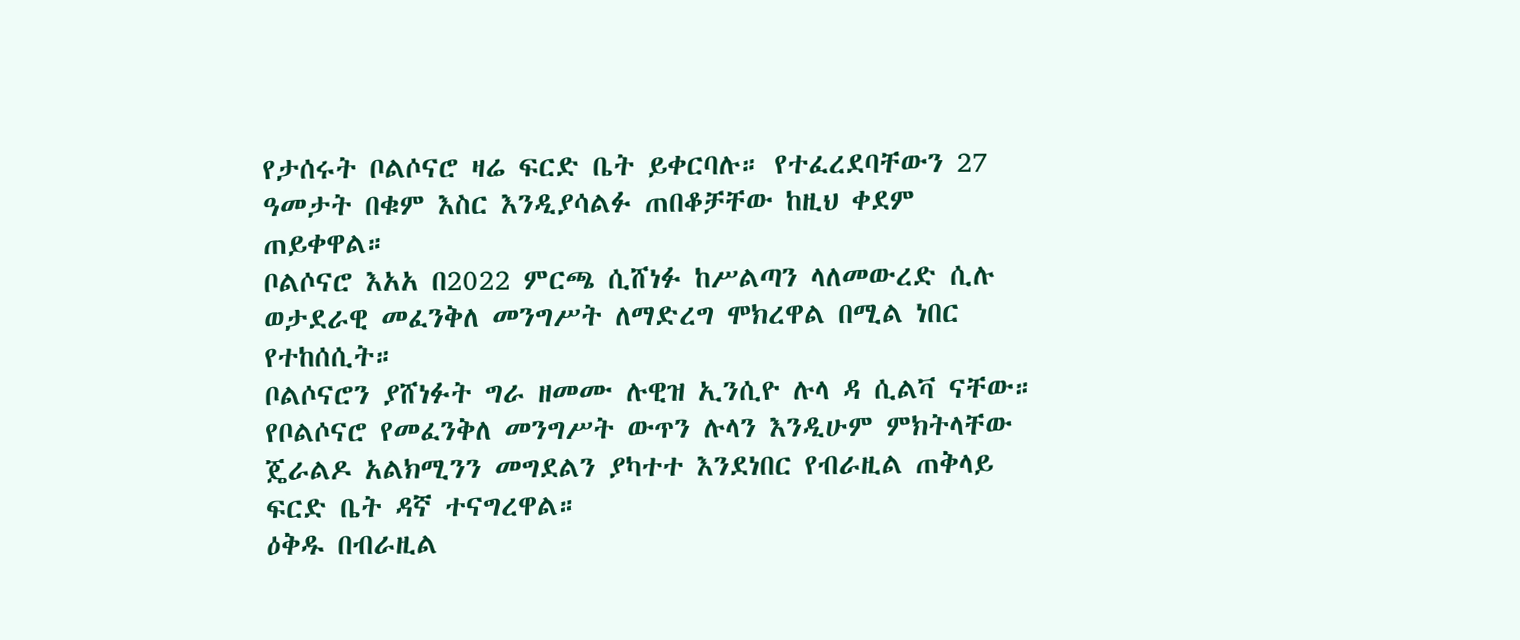የታሰሩት ቦልሶናሮ ዛሬ ፍርድ ቤት ይቀርባሉ። የተፈረደባቸውን 27 ዓመታት በቁም እስር እንዲያሳልፉ ጠበቆቻቸው ከዚህ ቀደም ጠይቀዋል።
ቦልሶናሮ እአአ በ2022 ምርጫ ሲሸነፉ ከሥልጣን ላለመውረድ ሲሉ ወታደራዊ መፈንቅለ መንግሥት ለማድረግ ሞክረዋል በሚል ነበር የተከሰሲት።
ቦልሶናሮን ያሸነፉት ግራ ዘመሙ ሉዊዝ ኢንሲዮ ሉላ ዳ ሲልቫ ናቸው።
የቦልሶናሮ የመፈንቅለ መንግሥት ውጥን ሉላን እንዲሁም ምክትላቸው ጄራልዶ አልክሚንን መግደልን ያካተተ እንደነበር የብራዚል ጠቅላይ ፍርድ ቤት ዳኛ ተናግረዋል።
ዕቅዱ በብራዚል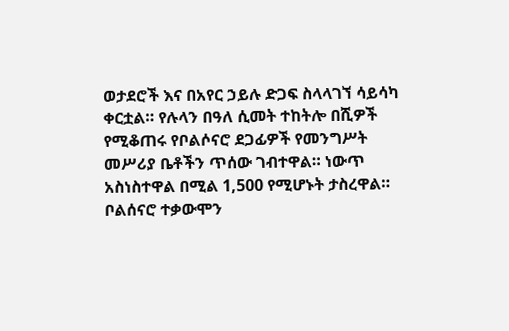ወታደሮች እና በአየር ኃይሉ ድጋፍ ስላላገኘ ሳይሳካ ቀርቷል። የሉላን በዓለ ሲመት ተከትሎ በሺዎች የሚቆጠሩ የቦልሶናሮ ደጋፊዎች የመንግሥት መሥሪያ ቤቶችን ጥሰው ገብተዋል። ነውጥ አስነስተዋል በሚል 1,500 የሚሆኑት ታስረዋል።
ቦልሰናሮ ተቃውሞን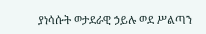ያነሳሱት ወታደራዊ ኃይሉ ወደ ሥልጣን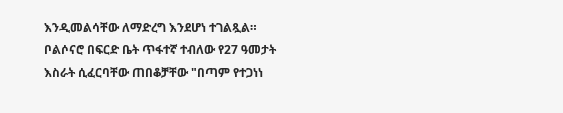እንዲመልሳቸው ለማድረግ እንደሆነ ተገልጿል።
ቦልሶናሮ በፍርድ ቤት ጥፋተኛ ተብለው የ27 ዓመታት እስራት ሲፈርባቸው ጠበቆቻቸው "በጣም የተጋነነ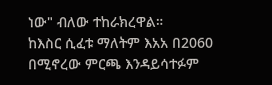ነው" ብለው ተከራክረዋል።
ከእስር ሲፈቱ ማለትም እአአ በ2060 በሚኖረው ምርጫ እንዳይሳተፉም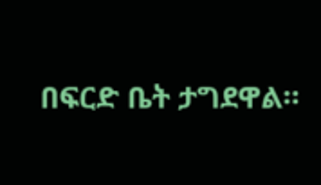በፍርድ ቤት ታግደዋል።